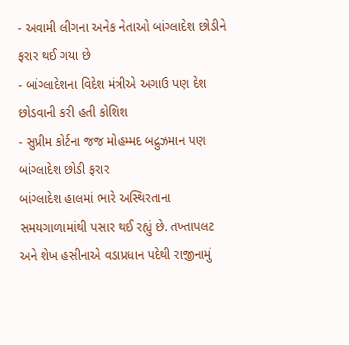- અવામી લીગના અનેક નેતાઓ બાંગ્લાદેશ છોડીને ફરાર થઈ ગયા છે
- બાંગ્લાદેશના વિદેશ મંત્રીએ અગાઉ પણ દેશ છોડવાની કરી હતી કોશિશ
- સુપ્રીમ કોર્ટના જજ મોહમ્મદ બદ્રુઝમાન પણ બાંગ્લાદેશ છોડી ફરાર
બાંગ્લાદેશ હાલમાં ભારે અસ્થિરતાના સમયગાળામાંથી પસાર થઈ રહ્યું છે. તખ્તાપલટ અને શેખ હસીનાએ વડાપ્રધાન પદેથી રાજીનામું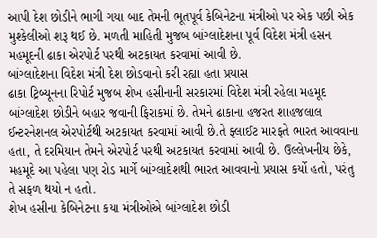આપી દેશ છોડીને ભાગી ગયા બાદ તેમની ભૂતપૂર્વ કેબિનેટના મંત્રીઓ પર એક પછી એક મુશ્કેલીઓ શરૂ થઈ છે. મળતી માહિતી મુજબ બાંગ્લાદેશના પૂર્વ વિદેશ મંત્રી હસન મહમૂદની ઢાકા એરપોર્ટ પરથી અટકાયત કરવામાં આવી છે.
બાંગ્લાદેશના વિદેશ મંત્રી દેશ છોડવાનો કરી રહ્યા હતા પ્રયાસ
ઢાકા ટ્રિબ્યૂનના રિપોર્ટ મુજબ શેખ હસીનાની સરકારમાં વિદેશ મંત્રી રહેલા મહમૂદ બાંગ્લાદેશ છોડીને બહાર જવાની ફિરાકમાં છે. તેમને ઢાકાના હજરત શાહજલાલ ઈન્ટરનેશનલ એરપોર્ટથી અટકાયત કરવામાં આવી છે.તે ફ્લાઈટ મારફતે ભારત આવવાના હતા, તે દરમિયાન તેમને એરપોર્ટ પરથી અટકાયત કરવામાં આવી છે. ઉલ્લેખનીય છેકે, મહમૂદે આ પહેલા પણ રોડ માર્ગે બાંગ્લાદેશથી ભારત આવવાનો પ્રયાસ કર્યો હતો, પરંતુ તે સફળ થયો ન હતો.
શેખ હસીના કેબિનેટના કયા મંત્રીઓએ બાંગ્લાદેશ છોડી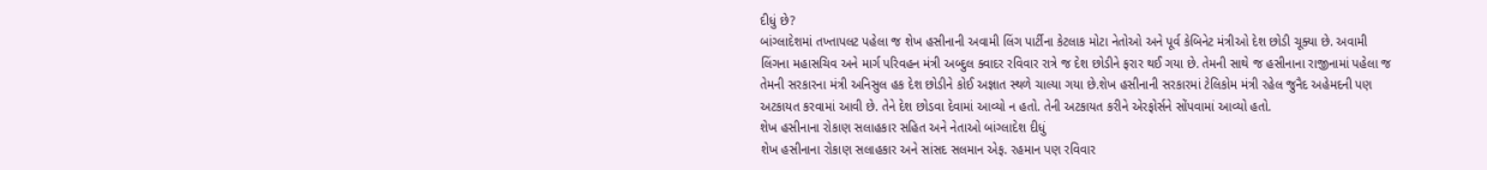દીધું છે?
બાંગ્લાદેશમાં તખ્તાપલટ પહેલા જ શેખ હસીનાની અવામી લિંગ પાર્ટીના કેટલાક મોટા નેતોઓ અને પૂર્વ કેબિનેટ મંત્રીઓ દેશ છોડી ચૂક્યા છે. અવામી લિંગના મહાસચિવ અને માર્ગ પરિવહન મંત્રી અબ્દુલ ક્વાદર રવિવાર રાત્રે જ દેશ છોડીને ફરાર થઈ ગયા છે. તેમની સાથે જ હસીનાના રાજીનામાં પહેલા જ તેમની સરકારના મંત્રી અનિસુલ હક દેશ છોડીને કોઈ અજ્ઞાત સ્થળે ચાલ્યા ગયા છે.શેખ હસીનાની સરકારમાં ટેલિકોમ મંત્રી રહેલ જુનૈદ અહેમદની પણ અટકાયત કરવામાં આવી છે. તેને દેશ છોડવા દેવામાં આવ્યો ન હતો. તેની અટકાયત કરીને એરફોર્સને સોંપવામાં આવ્યો હતો.
શેખ હસીનાના રોકાણ સલાહકાર સહિત અને નેતાઓ બાંગ્લાદેશ દીધું
શેખ હસીનાના રોકાણ સલાહકાર અને સાંસદ સલમાન એફ. રહમાન પણ રવિવાર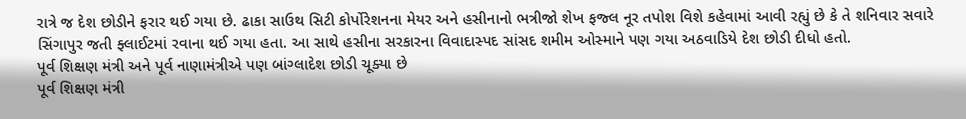રાત્રે જ દેશ છોડીને ફરાર થઈ ગયા છે. ઢાકા સાઉથ સિટી કોર્પોરેશનના મેયર અને હસીનાનો ભત્રીજો શેખ ફજ્લ નૂર તપોશ વિશે કહેવામાં આવી રહ્યું છે કે તે શનિવાર સવારે સિંગાપુર જતી ફ્લાઈટમાં રવાના થઈ ગયા હતા. આ સાથે હસીના સરકારના વિવાદાસ્પદ સાંસદ શમીમ ઓસ્માને પણ ગયા અઠવાડિયે દેશ છોડી દીધો હતો.
પૂર્વ શિક્ષણ મંત્રી અને પૂર્વ નાણામંત્રીએ પણ બાંગ્લાદેશ છોડી ચૂક્યા છે
પૂર્વ શિક્ષણ મંત્રી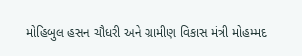મોહિબુલ હસન ચૌધરી અને ગ્રામીણ વિકાસ મંત્રી મોહમ્મદ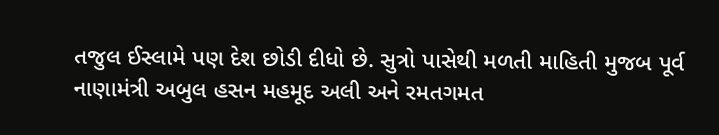તજુલ ઈસ્લામે પણ દેશ છોડી દીધો છે. સુત્રો પાસેથી મળતી માહિતી મુજબ પૂર્વ નાણામંત્રી અબુલ હસન મહમૂદ અલી અને રમતગમત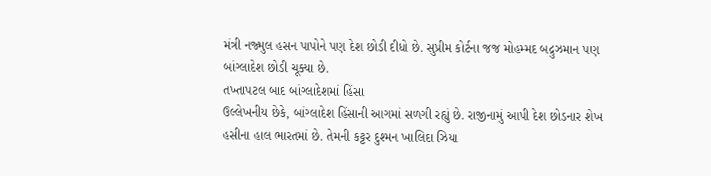મંત્રી નજ્મુલ હસન પાપોને પણ દેશ છોડી દીધો છે. સુપ્રીમ કોર્ટના જજ મોહમ્મદ બદ્રુઝમાન પણ બાંગ્લાદેશ છોડી ચૂક્યા છે.
તખ્તાપટલ બાદ બાંગ્લાદેશમાં હિંસા
ઉલ્લેખનીય છેકે, બાંગ્લાદેશ હિંસાની આગમાં સળગી રહ્યું છે. રાજીનામું આપી દેશ છોડનાર શેખ હસીના હાલ ભારતમાં છે. તેમની કટ્ટર દુશ્મન ખાલિદા ઝિયા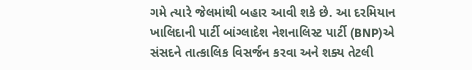ગમે ત્યારે જેલમાંથી બહાર આવી શકે છે. આ દરમિયાન ખાલિદાની પાર્ટી બાંગ્લાદેશ નેશનાલિસ્ટ પાર્ટી (BNP)એ સંસદને તાત્કાલિક વિસર્જન કરવા અને શક્ય તેટલી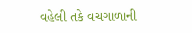વહેલી તકે વચગાળાની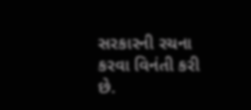સરકારની રચના કરવા વિનંતી કરી છે.